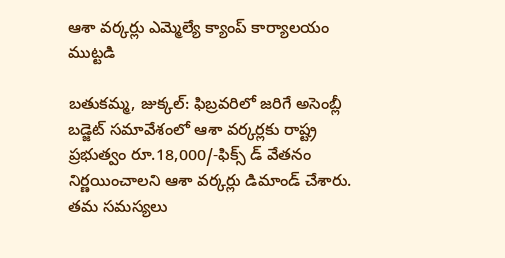ఆశా వర్కర్లు ఎమ్మెల్యే క్యాంప్ కార్యాలయం ముట్టడి

బతుకమ్మ, జుక్కల్: ఫిబ్రవరిలో జరిగే అసెంబ్లీ బడ్జెట్ సమావేశంలో ఆశా వర్కర్లకు రాష్ట్ర ప్రభుత్వం రూ.18,000/-ఫిక్స్ డ్ వేతనం నిర్ణయించాలని ఆశా వర్కర్లు డిమాండ్ చేశారు. తమ సమస్యలు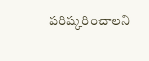పరిష్కరించాలని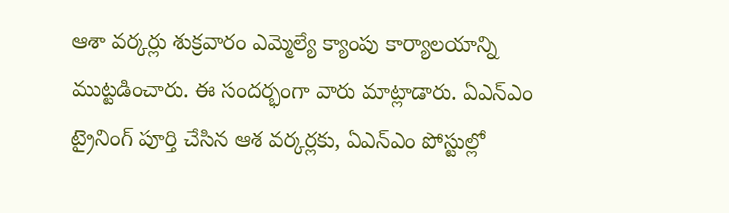ఆశా వర్కర్లు శుక్రవారం ఎమ్మెల్యే క్యాంపు కార్యాలయాన్ని ముట్టడించారు. ఈ సందర్భంగా వారు మాట్లాడారు. ఏఎన్ఎం ట్రైనింగ్ పూర్తి చేసిన ఆశ వర్కర్లకు, ఏఎన్ఎం పోస్టుల్లో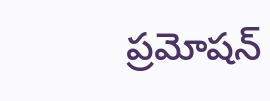ప్రమోషన్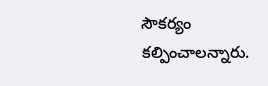సౌకర్యం కల్పించాలన్నారు.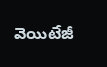వెయిటేజీ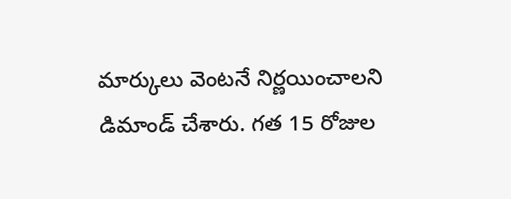మార్కులు వెంటనే నిర్ణయించాలని డిమాండ్ చేశారు. గత 15 రోజుల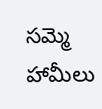సమ్మె హామీలు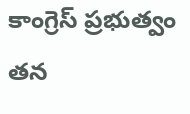కాంగ్రెస్ ప్రభుత్వం తన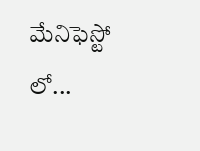మేనిఫెస్టో లో...